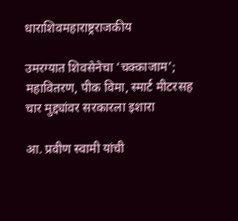धाराशिवमहाराष्ट्रराजकीय

उमरग्यात शिवसेनेचा ‘चक्काजाम’; महावितरण, पीक विमा, स्मार्ट मीटरसह चार मुद्द्यांवर सरकारला इशारा

आ. प्रवीण स्वामी यांची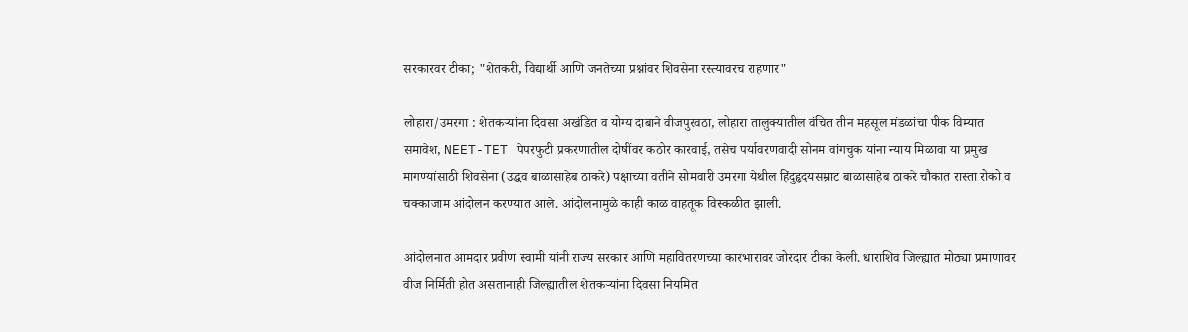सरकारवर टीका; "शेतकरी, विद्यार्थी आणि जनतेच्या प्रश्नांवर शिवसेना रस्त्यावरच राहणार"

लोहारा/उमरगा : शेतकऱ्यांना दिवसा अखंडित व योग्य दाबाने वीजपुरवठा, लोहारा तालुक्यातील वंचित तीन महसूल मंडळांचा पीक विम्यात समावेश, NEET-TET पेपरफुटी प्रकरणातील दोषींवर कठोर कारवाई, तसेच पर्यावरणवादी सोनम वांगचुक यांना न्याय मिळावा या प्रमुख मागण्यांसाठी शिवसेना (उद्धव बाळासाहेब ठाकरे) पक्षाच्या वतीने सोमवारी उमरगा येथील हिंदुहृदयसम्राट बाळासाहेब ठाकरे चौकात रास्ता रोको व चक्काजाम आंदोलन करण्यात आले. आंदोलनामुळे काही काळ वाहतूक विस्कळीत झाली.

आंदोलनात आमदार प्रवीण स्वामी यांनी राज्य सरकार आणि महावितरणच्या कारभारावर जोरदार टीका केली. धाराशिव जिल्ह्यात मोठ्या प्रमाणावर वीज निर्मिती होत असतानाही जिल्ह्यातील शेतकऱ्यांना दिवसा नियमित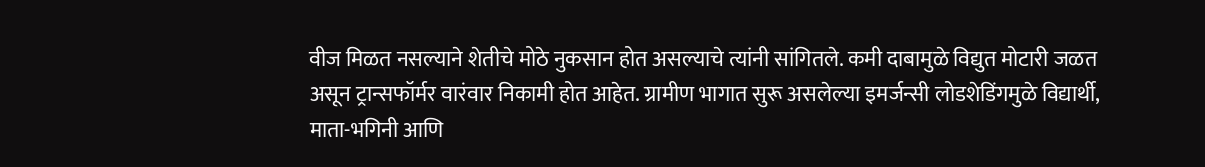वीज मिळत नसल्याने शेतीचे मोठे नुकसान होत असल्याचे त्यांनी सांगितले. कमी दाबामुळे विद्युत मोटारी जळत असून ट्रान्सफॉर्मर वारंवार निकामी होत आहेत. ग्रामीण भागात सुरू असलेल्या इमर्जन्सी लोडशेडिंगमुळे विद्यार्थी, माता-भगिनी आणि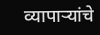व्यापाऱ्यांचे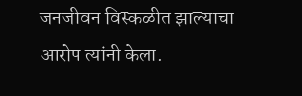जनजीवन विस्कळीत झाल्याचा आरोप त्यांनी केला.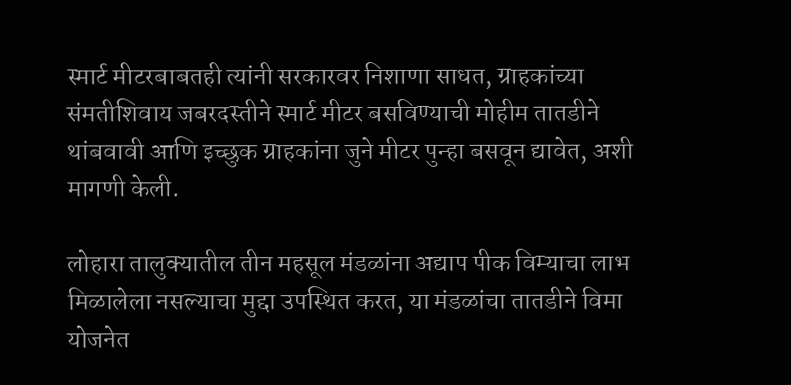स्मार्ट मीटरबाबतही त्यांनी सरकारवर निशाणा साधत, ग्राहकांच्या संमतीशिवाय जबरदस्तीने स्मार्ट मीटर बसविण्याची मोहीम तातडीने थांबवावी आणि इच्छुक ग्राहकांना जुने मीटर पुन्हा बसवून द्यावेत, अशी मागणी केली.

लोहारा तालुक्यातील तीन महसूल मंडळांना अद्याप पीक विम्याचा लाभ मिळालेला नसल्याचा मुद्दा उपस्थित करत, या मंडळांचा तातडीने विमा योजनेत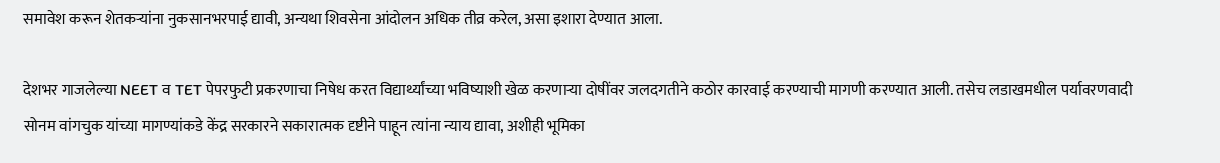समावेश करून शेतकऱ्यांना नुकसानभरपाई द्यावी, अन्यथा शिवसेना आंदोलन अधिक तीव्र करेल, असा इशारा देण्यात आला.

देशभर गाजलेल्या NEET व TET पेपरफुटी प्रकरणाचा निषेध करत विद्यार्थ्यांच्या भविष्याशी खेळ करणाऱ्या दोषींवर जलदगतीने कठोर कारवाई करण्याची मागणी करण्यात आली. तसेच लडाखमधील पर्यावरणवादी सोनम वांगचुक यांच्या मागण्यांकडे केंद्र सरकारने सकारात्मक दृष्टीने पाहून त्यांना न्याय द्यावा, अशीही भूमिका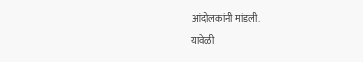आंदोलकांनी मांडली.
यावेळी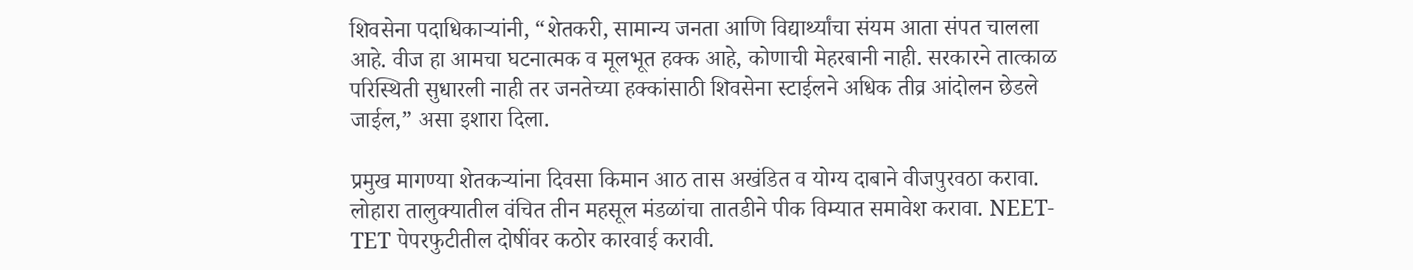शिवसेना पदाधिकाऱ्यांनी, “शेतकरी, सामान्य जनता आणि विद्यार्थ्यांचा संयम आता संपत चालला आहे. वीज हा आमचा घटनात्मक व मूलभूत हक्क आहे, कोणाची मेहरबानी नाही. सरकारने तात्काळ परिस्थिती सुधारली नाही तर जनतेच्या हक्कांसाठी शिवसेना स्टाईलने अधिक तीव्र आंदोलन छेडले जाईल,” असा इशारा दिला.

प्रमुख मागण्या शेतकऱ्यांना दिवसा किमान आठ तास अखंडित व योग्य दाबाने वीजपुरवठा करावा.
लोहारा तालुक्यातील वंचित तीन महसूल मंडळांचा तातडीने पीक विम्यात समावेश करावा. NEET-TET पेपरफुटीतील दोषींवर कठोर कारवाई करावी.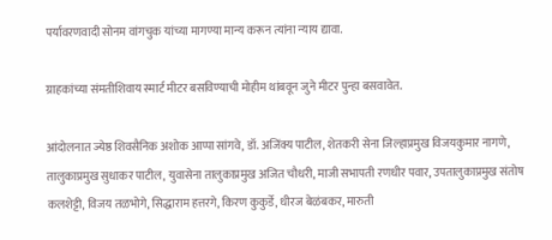पर्यावरणवादी सोनम वांगचुक यांच्या मागण्या मान्य करून त्यांना न्याय द्यावा.

ग्राहकांच्या संमतीशिवाय स्मार्ट मीटर बसविण्याची मोहीम थांबवून जुने मीटर पुन्हा बसवावेत.

आंदोलनात ज्येष्ठ शिवसैनिक अशोक आप्पा सांगवे, डॉ. अजिंक्य पाटील, शेतकरी सेना जिल्हाप्रमुख विजयकुमार नागणे, तालुकाप्रमुख सुधाकर पाटील, युवासेना तालुकाप्रमुख अजित चौधरी, माजी सभापती रणधीर पवार, उपतालुकाप्रमुख संतोष कलशेट्टी, विजय तळभोगे, सिद्धाराम हत्तरगे, किरण कुकुर्डे, धीरज बेळंबकर, मारुती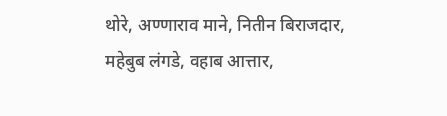थोरे, अण्णाराव माने, नितीन बिराजदार, महेबुब लंगडे, वहाब आत्तार,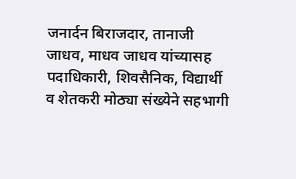जनार्दन बिराजदार, तानाजी जाधव, माधव जाधव यांच्यासह पदाधिकारी, शिवसैनिक, विद्यार्थी व शेतकरी मोठ्या संख्येने सहभागी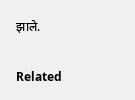झाले.

Related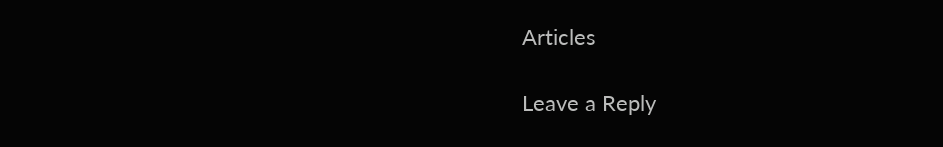Articles

Leave a Reply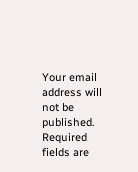Your email address will not be published. Required fields are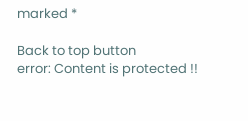marked *

Back to top button
error: Content is protected !!